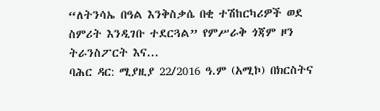“ለትንሳኤ በዓል እንቅስቃሴ በቂ ተሽከርካሪዎች ወደ ስምሪት እንዲገቡ ተደርጓል” የምሥራቅ ጎጃም ዞን ትራንስፖርት እና...
ባሕር ዳር: ሚያዚያ 22/2016 ዓ.ም (አሚኮ) በክርስትና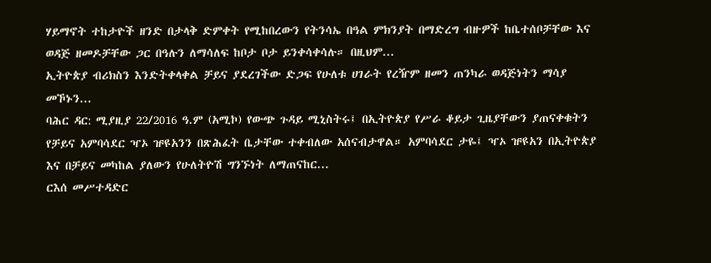ሃይማኖት ተከታዮች ዘንድ በታላቅ ድምቀት የሚከበረውን የትንሳኤ በዓል ምክንያት በማድረግ ብዙዎች ከቤተሰቦቻቸው እና ወዳጅ ዘመዶቻቸው ጋር በዓሉን ለማሳለፍ ከቦታ ቦታ ይንቀሳቀሳሉ። በዚህም...
ኢትዮጵያ ብሪክስን እንድትቀላቀል ቻይና ያደረገችው ድጋፍ የሁለቱ ሀገራት የረዥም ዘመን ጠንካራ ወዳጅነትን ማሳያ መኾኑን...
ባሕር ዳር: ሚያዚያ 22/2016 ዓ.ም (አሚኮ) የውጭ ጉዳይ ሚኒስትሩ፤ በኢትዮጵያ የሥራ ቆይታ ጊዜያቸውን ያጠናቀቁትን የቻይና አምባሳደር ዣኦ ዡዩአንን በጽሕፈት ቤታቸው ተቀብለው አሰናብታዋል። አምባሳደር ታዬ፤ ዣኦ ዡዩአን በኢትዮጵያ እና በቻይና መካከል ያለውን የሁለትዮሽ ግንኙነት ለማጠናከር...
ርእሰ መሥተዳድር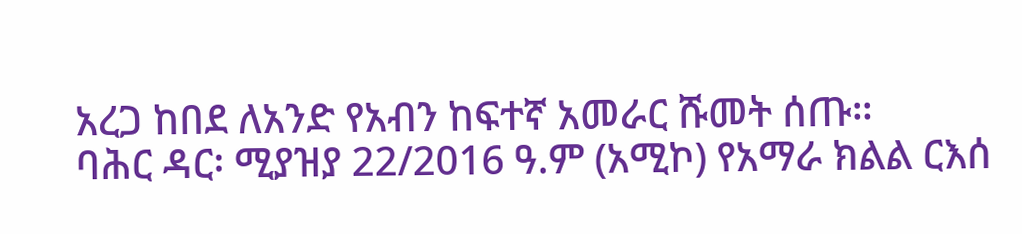አረጋ ከበደ ለአንድ የአብን ከፍተኛ አመራር ሹመት ሰጡ።
ባሕር ዳር፡ ሚያዝያ 22/2016 ዓ.ም (አሚኮ) የአማራ ክልል ርእሰ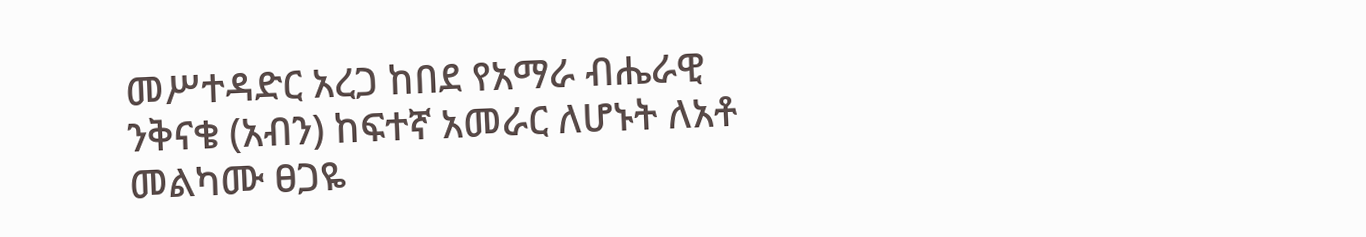መሥተዳድር አረጋ ከበደ የአማራ ብሔራዊ ንቅናቄ (አብን) ከፍተኛ አመራር ለሆኑት ለአቶ መልካሙ ፀጋዬ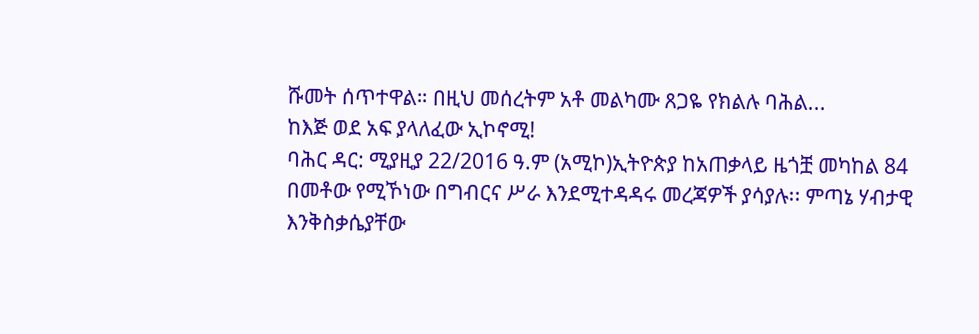ሹመት ሰጥተዋል። በዚህ መሰረትም አቶ መልካሙ ጸጋዬ የክልሉ ባሕል...
ከእጅ ወደ አፍ ያላለፈው ኢኮኖሚ!
ባሕር ዳር: ሚያዚያ 22/2016 ዓ.ም (አሚኮ)ኢትዮጵያ ከአጠቃላይ ዜጎቿ መካከል 84 በመቶው የሚኾነው በግብርና ሥራ እንደሚተዳዳሩ መረጃዎች ያሳያሉ፡፡ ምጣኔ ሃብታዊ እንቅስቃሴያቸው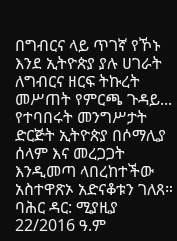በግብርና ላይ ጥገኛ የኾኑ እንደ ኢትዮጵያ ያሉ ሀገራት ለግብርና ዘርፍ ትኩረት መሥጠት የምርጫ ጉዳይ...
የተባበሩት መንግሥታት ድርጅት ኢትዮጵያ በሶማሊያ ሰላም እና መረጋጋት እንዲመጣ ላበረከተችው አስተዋጽኦ አድናቆቱን ገለጸ።
ባሕር ዳር: ሚያዚያ 22/2016 ዓ.ም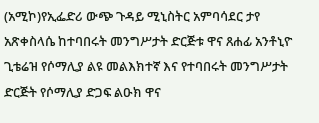(አሚኮ)የኢፌድሪ ውጭ ጉዳይ ሚኒስትር አምባሳደር ታየ አጽቀስላሴ ከተባበሩት መንግሥታት ድርጅቱ ዋና ጸሐፊ አንቶኒዮ ጊቴሬዝ የሶማሊያ ልዩ መልእክተኛ እና የተባበሩት መንግሥታት ድርጅት የሶማሊያ ድጋፍ ልዑክ ዋና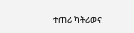ተጠሪ ካትሪወና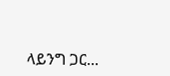ላይንግ ጋር...